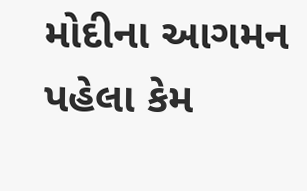મોદીના આગમન પહેલા કેમ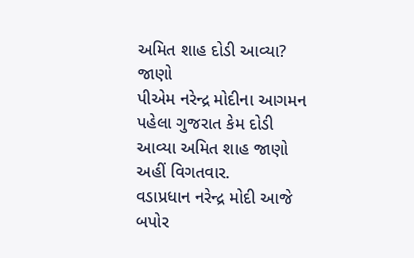અમિત શાહ દોડી આવ્યા? જાણો
પીએમ નરેન્દ્ર મોદીના આગમન પહેલા ગુજરાત કેમ દોડી આવ્યા અમિત શાહ જાણો અહીં વિગતવાર.
વડાપ્રધાન નરેન્દ્ર મોદી આજે બપોર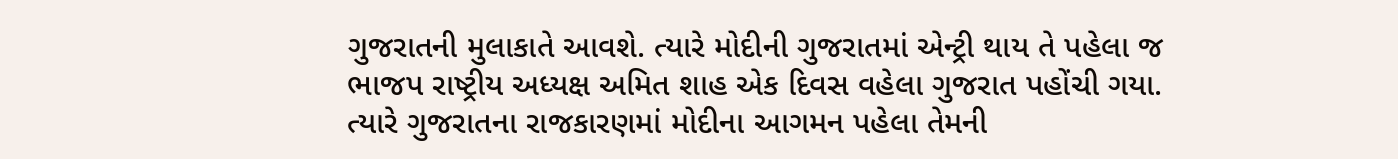ગુજરાતની મુલાકાતે આવશે. ત્યારે મોદીની ગુજરાતમાં એન્ટ્રી થાય તે પહેલા જ ભાજપ રાષ્ટ્રીય અધ્યક્ષ અમિત શાહ એક દિવસ વહેલા ગુજરાત પહોંચી ગયા. ત્યારે ગુજરાતના રાજકારણમાં મોદીના આગમન પહેલા તેમની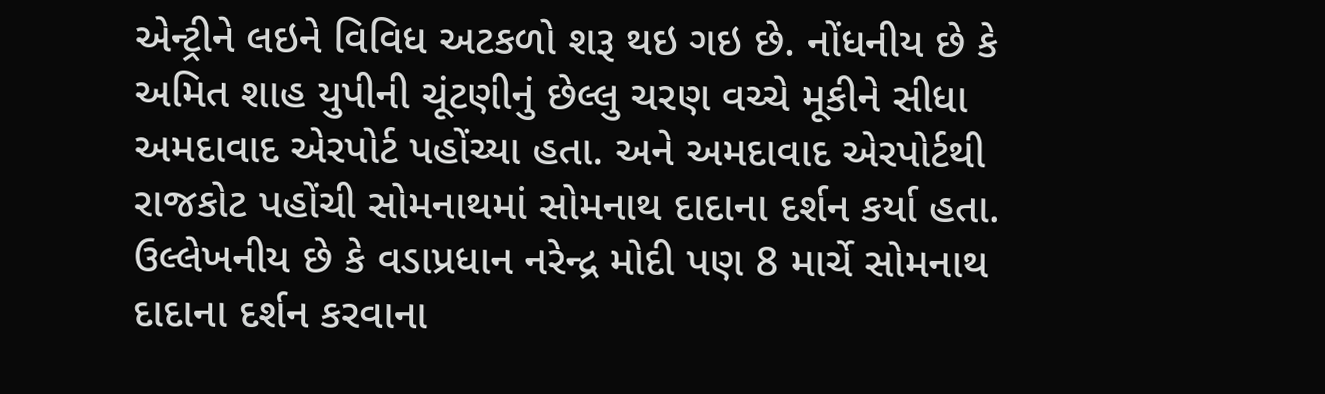એન્ટ્રીને લઇને વિવિધ અટકળો શરૂ થઇ ગઇ છે. નોંધનીય છે કે અમિત શાહ યુપીની ચૂંટણીનું છેલ્લુ ચરણ વચ્ચે મૂકીને સીધા અમદાવાદ એરપોર્ટ પહોંચ્યા હતા. અને અમદાવાદ એરપોર્ટથી રાજકોટ પહોંચી સોમનાથમાં સોમનાથ દાદાના દર્શન કર્યા હતા. ઉલ્લેખનીય છે કે વડાપ્રધાન નરેન્દ્ર મોદી પણ 8 માર્ચે સોમનાથ દાદાના દર્શન કરવાના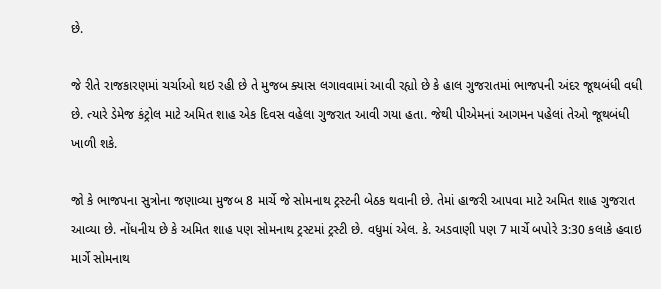છે.

જે રીતે રાજકારણમાં ચર્ચાઓ થઇ રહી છે તે મુજબ ક્યાસ લગાવવામાં આવી રહ્યો છે કે હાલ ગુજરાતમાં ભાજપની અંદર જૂથબંધી વધી છે. ત્યારે ડેમેજ કંટ્રોલ માટે અમિત શાહ એક દિવસ વહેલા ગુજરાત આવી ગયા હતા. જેથી પીએમનાં આગમન પહેલાં તેઓ જૂથબંધી ખાળી શકે.

જો કે ભાજપના સુત્રોના જણાવ્યા મુજબ 8 માર્ચે જે સોમનાથ ટ્રસ્ટની બેઠક થવાની છે. તેમાં હાજરી આપવા માટે અમિત શાહ ગુજરાત આવ્યા છે. નોંધનીય છે કે અમિત શાહ પણ સોમનાથ ટ્રસ્ટમાં ટ્રસ્ટી છે. વધુમાં એલ. કે. અડવાણી પણ 7 માર્ચે બપોરે 3:30 કલાકે હવાઇ માર્ગે સોમનાથ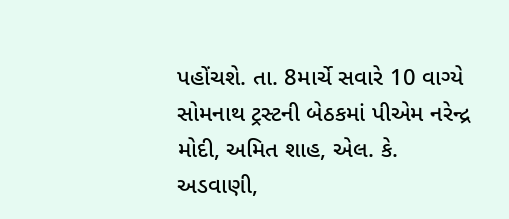પહોંચશે. તા. 8માર્ચે સવારે 10 વાગ્યે સોમનાથ ટ્રસ્ટની બેઠકમાં પીએમ નરેન્દ્ર મોદી, અમિત શાહ, એલ. કે. અડવાણી,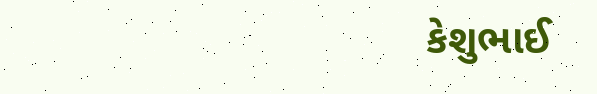કેશુભાઈ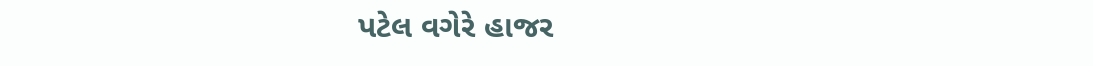પટેલ વગેરે હાજર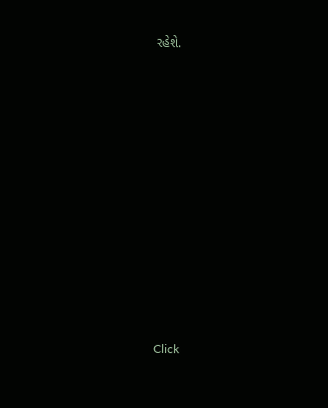રહેશે.












Click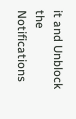it and Unblock the Notifications